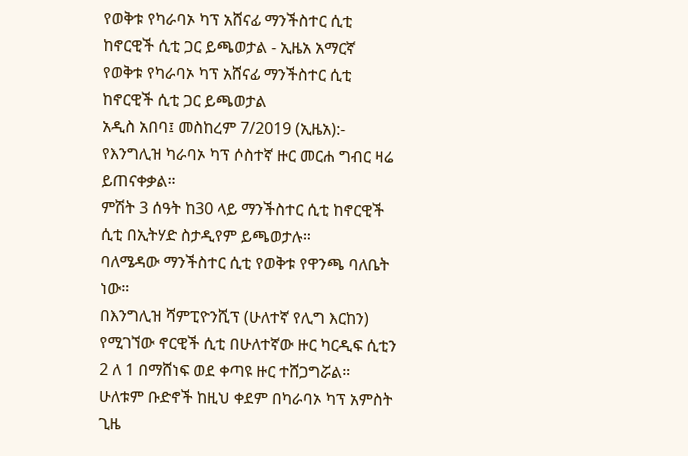የወቅቱ የካራባኦ ካፕ አሸናፊ ማንችስተር ሲቲ ከኖርዊች ሲቲ ጋር ይጫወታል - ኢዜአ አማርኛ
የወቅቱ የካራባኦ ካፕ አሸናፊ ማንችስተር ሲቲ ከኖርዊች ሲቲ ጋር ይጫወታል
አዲስ አበባ፤ መስከረም 7/2019 (ኢዜአ):- የእንግሊዝ ካራባኦ ካፕ ሶስተኛ ዙር መርሐ ግብር ዛሬ ይጠናቀቃል።
ምሽት 3 ሰዓት ከ30 ላይ ማንችስተር ሲቲ ከኖርዊች ሲቲ በኢትሃድ ስታዲየም ይጫወታሉ።
ባለሜዳው ማንችስተር ሲቲ የወቅቱ የዋንጫ ባለቤት ነው።
በእንግሊዝ ሻምፒዮንሺፕ (ሁለተኛ የሊግ እርከን) የሚገኘው ኖርዊች ሲቲ በሁለተኛው ዙር ካርዲፍ ሲቲን 2 ለ 1 በማሸነፍ ወደ ቀጣዩ ዙር ተሸጋግሯል።
ሁለቱም ቡድኖች ከዚህ ቀደም በካራባኦ ካፕ አምስት ጊዜ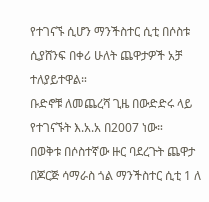የተገናኙ ሲሆን ማንችስተር ሲቲ በሶስቱ ሲያሸንፍ በቀሪ ሁለት ጨዋታዎች አቻ ተለያይተዋል።
ቡድኖቹ ለመጨረሻ ጊዜ በውድድሩ ላይ የተገናኙት እ.አ.አ በ2007 ነው።
በወቅቱ በሶስተኛው ዙር ባደረጉት ጨዋታ በጆርጅ ሳማራስ ጎል ማንችስተር ሲቲ 1 ለ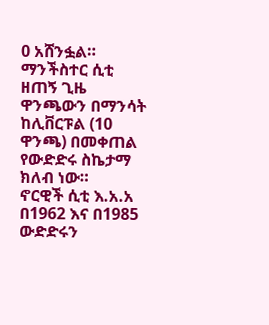0 አሸንፏል።
ማንችስተር ሲቲ ዘጠኝ ጊዜ ዋንጫውን በማንሳት ከሊቨርፑል (10 ዋንጫ) በመቀጠል የውድድሩ ስኬታማ ክለብ ነው።
ኖርዊች ሲቲ እ.አ.አ በ1962 እና በ1985 ውድድሩን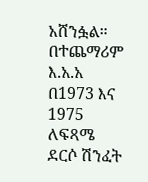አሸንፏል።
በተጨማሪም እ.አ.አ በ1973 እና 1975 ለፍጻሜ ደርሶ ሽንፈት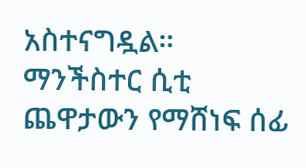አስተናግዷል።
ማንችስተር ሲቲ ጨዋታውን የማሸነፍ ሰፊ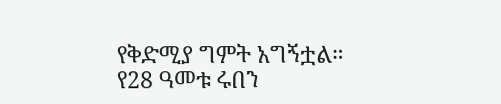የቅድሚያ ግምት አግኝቷል።
የ28 ዓመቱ ሩበን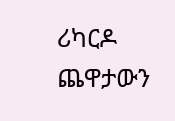ሪካርዶ ጨዋታውን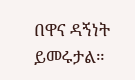በዋና ዳኝነት ይመሩታል።